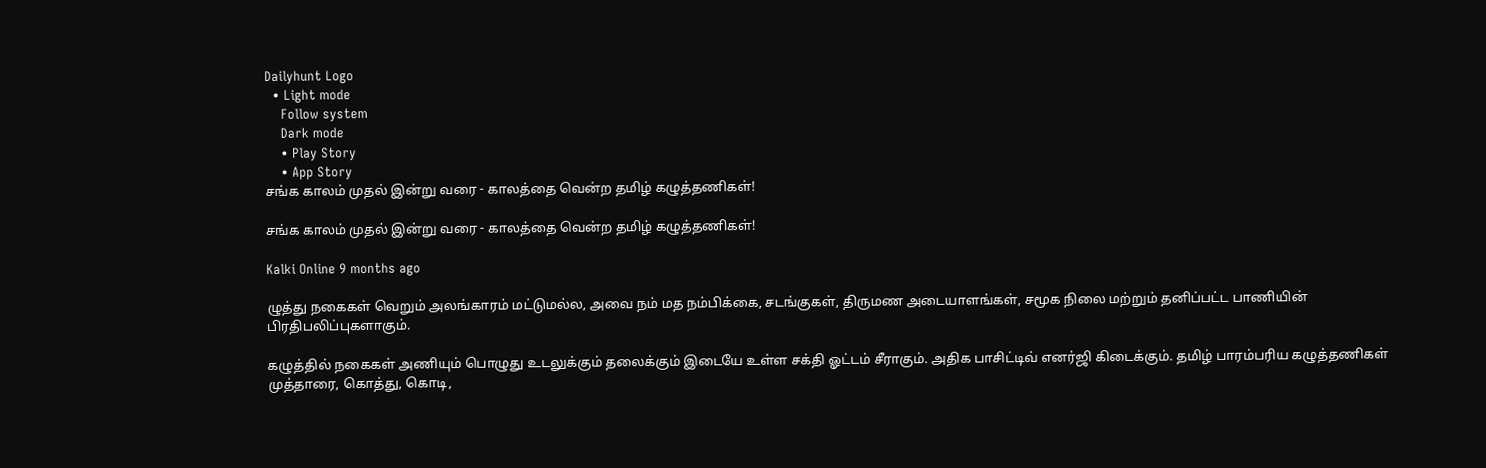Dailyhunt Logo
  • Light mode
    Follow system
    Dark mode
    • Play Story
    • App Story
சங்க காலம் முதல் இன்று வரை - காலத்தை வென்ற தமிழ் கழுத்தணிகள்!

சங்க காலம் முதல் இன்று வரை - காலத்தை வென்ற தமிழ் கழுத்தணிகள்!

Kalki Online 9 months ago

ழுத்து நகைகள் வெறும் அலங்காரம் மட்டுமல்ல, அவை நம் மத நம்பிக்கை, சடங்குகள், திருமண அடையாளங்கள், சமூக நிலை மற்றும் தனிப்பட்ட பாணியின் பிரதிபலிப்புகளாகும்.

கழுத்தில் நகைகள் அணியும் பொழுது உடலுக்கும் தலைக்கும் இடையே உள்ள சக்தி ஓட்டம் சீராகும். அதிக பாசிட்டிவ் எனர்ஜி கிடைக்கும். தமிழ் பாரம்பரிய கழுத்தணிகள் முத்தாரை, கொத்து, கொடி,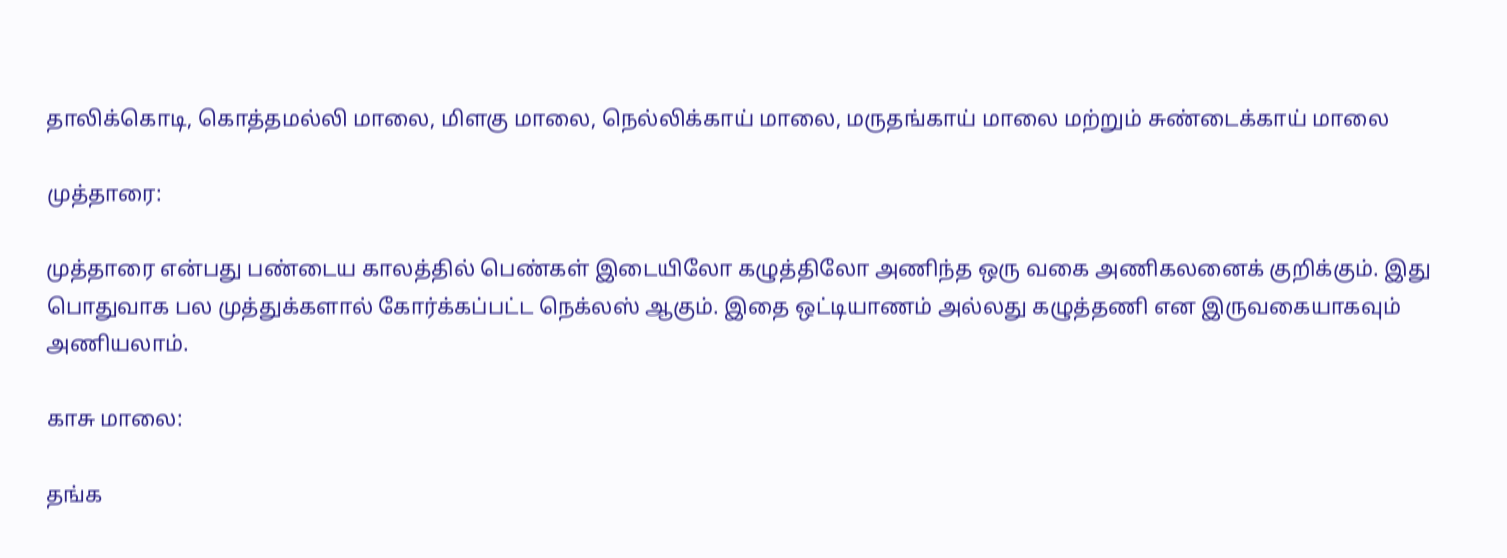தாலிக்கொடி, கொத்தமல்லி மாலை, மிளகு மாலை, நெல்லிக்காய் மாலை, மருதங்காய் மாலை மற்றும் சுண்டைக்காய் மாலை

முத்தாரை:

முத்தாரை என்பது பண்டைய காலத்தில் பெண்கள் இடையிலோ கழுத்திலோ அணிந்த ஒரு வகை அணிகலனைக் குறிக்கும். இது பொதுவாக பல முத்துக்களால் கோர்க்கப்பட்ட நெக்லஸ் ஆகும். இதை ஒட்டியாணம் அல்லது கழுத்தணி என இருவகையாகவும் அணியலாம்.

காசு மாலை:

தங்க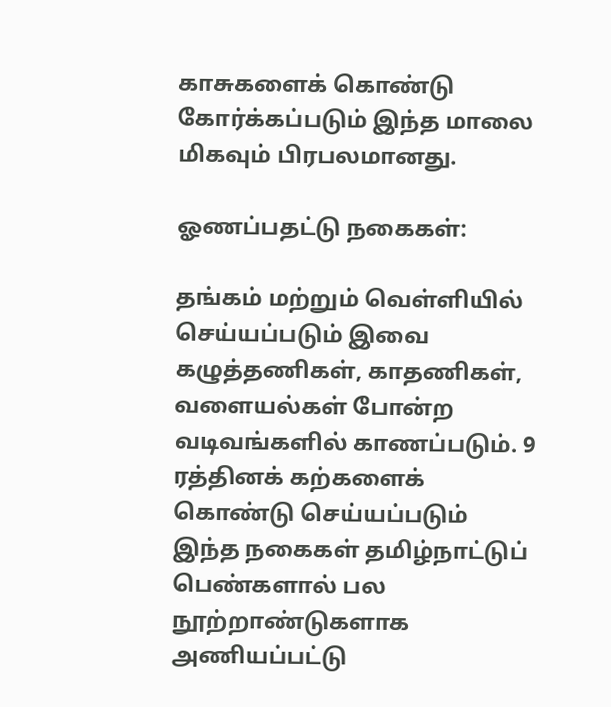காசுகளைக் கொண்டு கோர்க்கப்படும் இந்த மாலை மிகவும் பிரபலமானது.

ஓணப்பதட்டு நகைகள்:

தங்கம் மற்றும் வெள்ளியில் செய்யப்படும் இவை கழுத்தணிகள், காதணிகள், வளையல்கள் போன்ற வடிவங்களில் காணப்படும். 9 ரத்தினக் கற்களைக் கொண்டு செய்யப்படும் இந்த நகைகள் தமிழ்நாட்டுப் பெண்களால் பல நூற்றாண்டுகளாக அணியப்பட்டு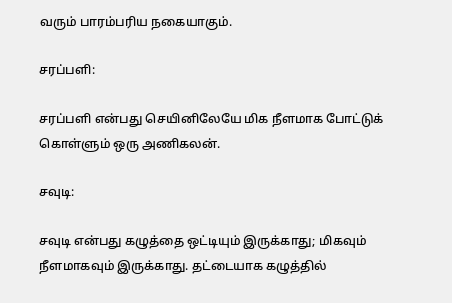வரும் பாரம்பரிய நகையாகும்.

சரப்பளி:

சரப்பளி என்பது செயினிலேயே மிக நீளமாக போட்டுக் கொள்ளும் ஒரு அணிகலன்.

சவுடி:

சவுடி என்பது கழுத்தை ஒட்டியும் இருக்காது; மிகவும் நீளமாகவும் இருக்காது. தட்டையாக கழுத்தில்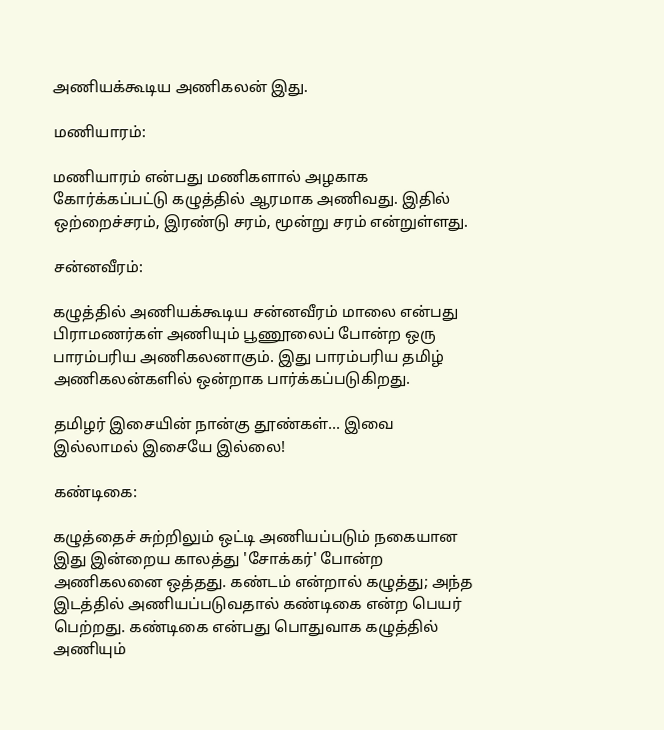அணியக்கூடிய அணிகலன் இது.

மணியாரம்:

மணியாரம் என்பது மணிகளால் அழகாக கோர்க்கப்பட்டு கழுத்தில் ஆரமாக அணிவது. இதில் ஒற்றைச்சரம், இரண்டு சரம், மூன்று சரம் என்றுள்ளது.

சன்னவீரம்:

கழுத்தில் அணியக்கூடிய சன்னவீரம் மாலை என்பது பிராமணர்கள் அணியும் பூணூலைப் போன்ற ஒரு பாரம்பரிய அணிகலனாகும். இது பாரம்பரிய தமிழ் அணிகலன்களில் ஒன்றாக பார்க்கப்படுகிறது.

தமிழர் இசையின் நான்கு தூண்கள்... இவை இல்லாமல் இசையே இல்லை!

கண்டிகை:

கழுத்தைச் சுற்றிலும் ஒட்டி அணியப்படும் நகையான இது இன்றைய காலத்து 'சோக்கர்' போன்ற அணிகலனை ஒத்தது. கண்டம் என்றால் கழுத்து; அந்த இடத்தில் அணியப்படுவதால் கண்டிகை என்ற பெயர் பெற்றது. கண்டிகை என்பது பொதுவாக கழுத்தில் அணியும்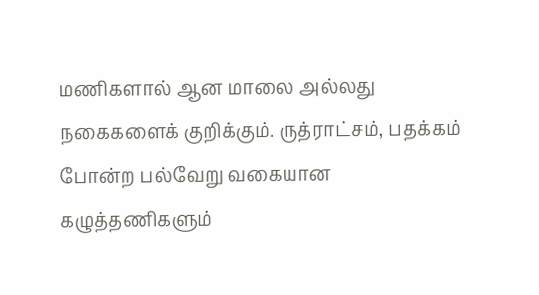மணிகளால் ஆன மாலை அல்லது நகைகளைக் குறிக்கும். ருத்ராட்சம், பதக்கம் போன்ற பல்வேறு வகையான கழுத்தணிகளும்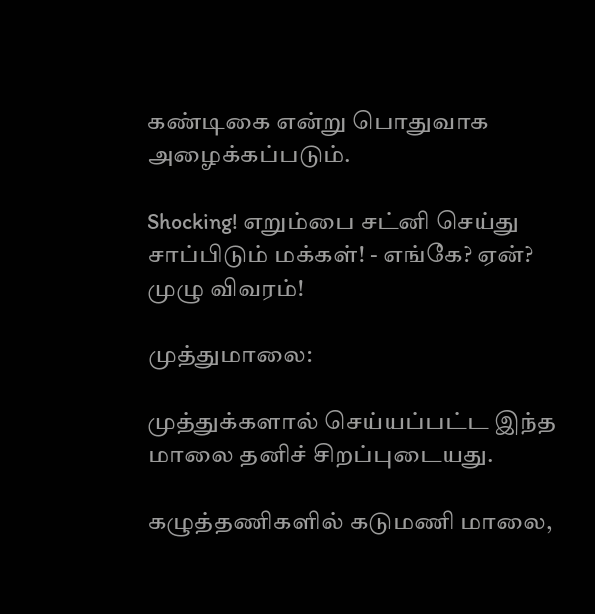கண்டிகை என்று பொதுவாக அழைக்கப்படும்.

Shocking! எறும்பை சட்னி செய்து சாப்பிடும் மக்கள்! - எங்கே? ஏன்? முழு விவரம்!

முத்துமாலை:

முத்துக்களால் செய்யப்பட்ட இந்த மாலை தனிச் சிறப்புடையது.

கழுத்தணிகளில் கடுமணி மாலை,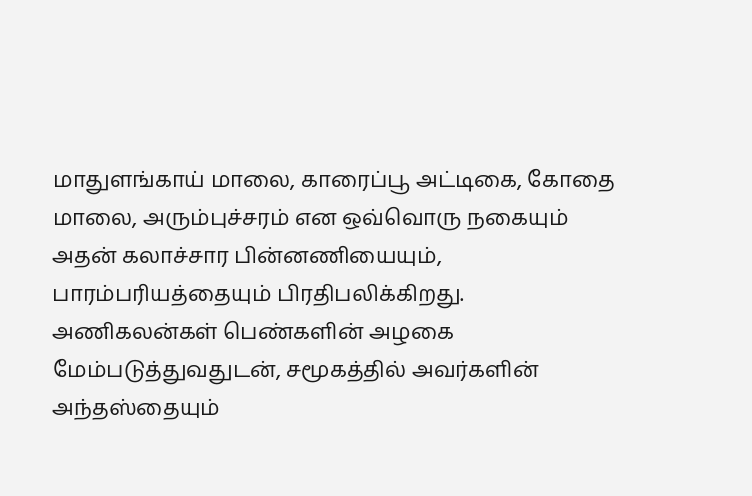மாதுளங்காய் மாலை, காரைப்பூ அட்டிகை, கோதை மாலை, அரும்புச்சரம் என ஒவ்வொரு நகையும் அதன் கலாச்சார பின்னணியையும், பாரம்பரியத்தையும் பிரதிபலிக்கிறது. அணிகலன்கள் பெண்களின் அழகை மேம்படுத்துவதுடன், சமூகத்தில் அவர்களின் அந்தஸ்தையும்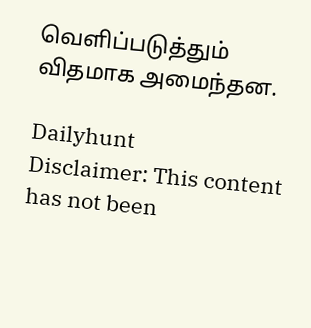வெளிப்படுத்தும் விதமாக அமைந்தன.

Dailyhunt
Disclaimer: This content has not been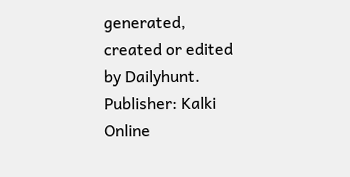generated, created or edited by Dailyhunt. Publisher: Kalki Online